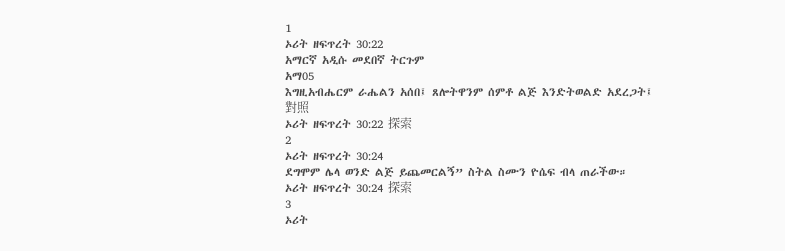1
ኦሪት ዘፍጥረት 30:22
አማርኛ አዲሱ መደበኛ ትርጉም
አማ05
እግዚአብሔርም ራሔልን አሰበ፤ ጸሎትዋንም ሰምቶ ልጅ እንድትወልድ አደረጋት፤
對照
ኦሪት ዘፍጥረት 30:22 探索
2
ኦሪት ዘፍጥረት 30:24
ደግሞም ሌላ ወንድ ልጅ ይጨመርልኝ” ስትል ስሙን ዮሴፍ ብላ ጠራችው።
ኦሪት ዘፍጥረት 30:24 探索
3
ኦሪት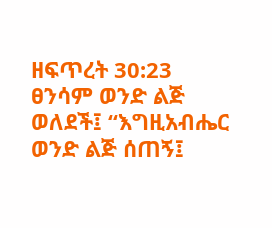ዘፍጥረት 30:23
ፀንሳም ወንድ ልጅ ወለደች፤ “እግዚአብሔር ወንድ ልጅ ሰጠኝ፤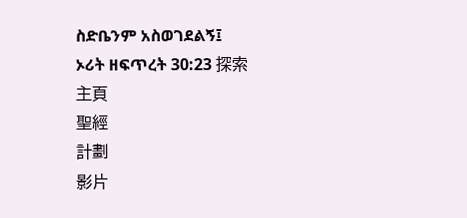ስድቤንም አስወገደልኝ፤
ኦሪት ዘፍጥረት 30:23 探索
主頁
聖經
計劃
影片